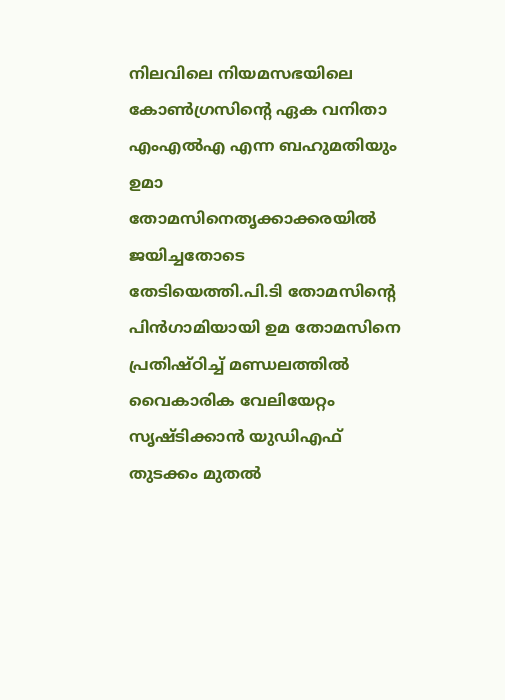നിലവിലെ നിയമസഭയിലെ കോണ്‍ഗ്രസിന്റെ ഏക വനിതാ എംഎല്‍എ എന്ന ബഹുമതിയും ഉമാ തോമസിനെതൃക്കാക്കരയില്‍ ജയിച്ചതോടെ തേടിയെത്തി.പി.ടി തോമസിന്റെ പിന്‍ഗാമിയായി ഉമ തോമസിനെ പ്രതിഷ്ഠിച്ച് മണ്ഡലത്തില്‍ വൈകാരിക വേലിയേറ്റം സൃഷ്ടിക്കാന്‍ യുഡിഎഫ് തുടക്കം മുതല്‍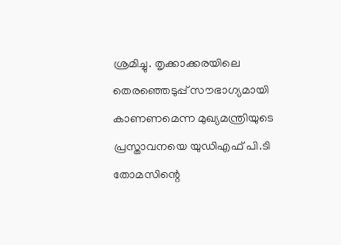ശ്രമിച്ചു. തൃക്കാക്കരയിലെ തെരഞ്ഞെടുപ്പ് സൗഭാഗ്യമായി കാണണമെന്ന മുഖ്യമന്ത്രിയുടെ പ്രസ്താവനയെ യുഡിഎഫ് പി.ടി തോമസിന്റെ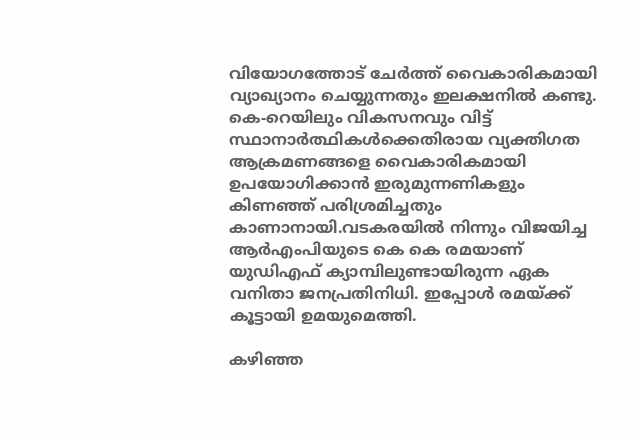വിയോഗത്തോട് ചേര്‍ത്ത് വൈകാരികമായി വ്യാഖ്യാനം ചെയ്യുന്നതും ഇലക്ഷനില്‍ കണ്ടു. കെ-റെയിലും വികസനവും വിട്ട് സ്ഥാനാര്‍ത്ഥികള്‍ക്കെതിരായ വ്യക്തിഗത ആക്രമണങ്ങളെ വൈകാരികമായി ഉപയോഗിക്കാന്‍ ഇരുമുന്നണികളും കിണഞ്ഞ് പരിശ്രമിച്ചതും കാണാനായി.വടകരയില്‍ നിന്നും വിജയിച്ച ആര്‍എംപിയുടെ കെ കെ രമയാണ് യുഡിഎഫ് ക്യാമ്പിലുണ്ടായിരുന്ന ഏക വനിതാ ജനപ്രതിനിധി. ഇപ്പോള്‍ രമയ്ക്ക് കൂട്ടായി ഉമയുമെത്തി.

കഴിഞ്ഞ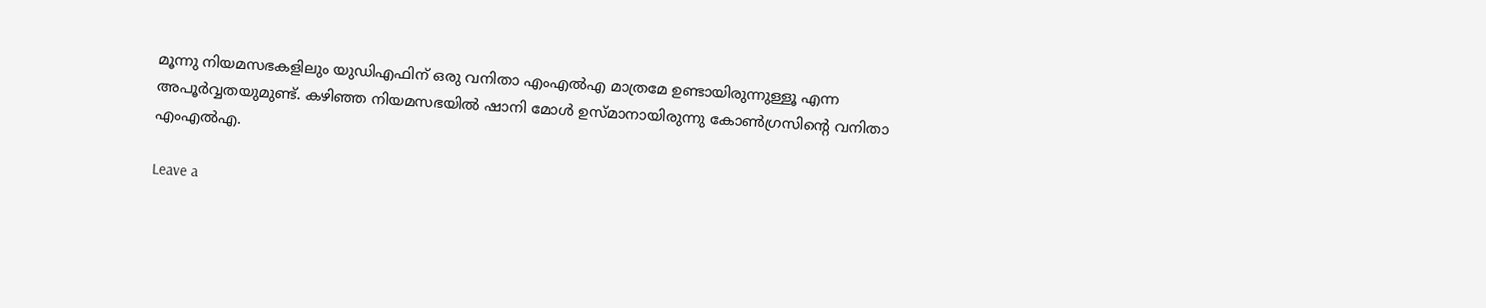മൂന്നു നിയമസഭകളിലും യുഡിഎഫിന് ഒരു വനിതാ എംഎല്‍എ മാത്രമേ ഉണ്ടായിരുന്നുള്ളൂ എന്ന അപൂര്‍വ്വതയുമുണ്ട്. കഴിഞ്ഞ നിയമസഭയില്‍ ഷാനി മോള്‍ ഉസ്മാനായിരുന്നു കോണ്‍ഗ്രസിന്റെ വനിതാ എംഎല്‍എ.

Leave a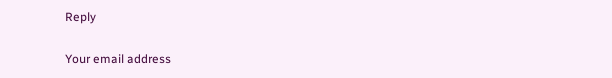Reply

Your email address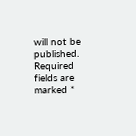will not be published. Required fields are marked *